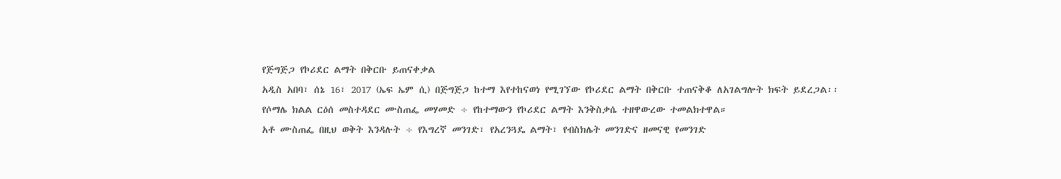የጅግጅጋ የኮሪደር ልማት በቅርቡ ይጠናቀቃል
አዲስ አበባ፣ ሰኔ 16፣ 2017 (ኤፍ ኤም ሲ) በጅግጅጋ ከተማ እየተከናወነ የሚገኘው የኮሪደር ልማት በቅርቡ ተጠናቅቆ ለአገልግሎት ክፍት ይደረጋል፡፡
የሶማሌ ክልል ርዕሰ መስተዳደር ሙስጠፌ መሃመድ ÷ የከተማውን የኮሪደር ልማት እንቅስቃሴ ተዘዋውረው ተመልክተዋል።
አቶ ሙስጠፌ በዚህ ወቅት እንዳሉት ÷ የእግረኛ መንገድ፣ የአረንጓዴ ልማት፣ የብስክሌት መንገድና ዘመናዊ የመንገድ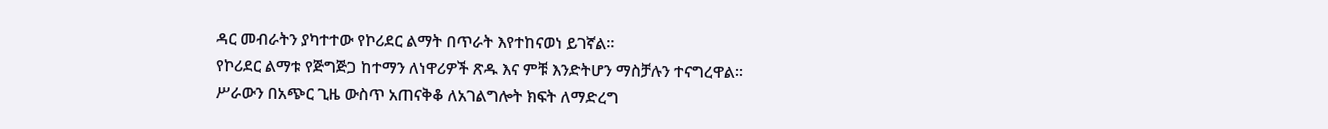ዳር መብራትን ያካተተው የኮሪደር ልማት በጥራት እየተከናወነ ይገኛል።
የኮሪደር ልማቱ የጅግጅጋ ከተማን ለነዋሪዎች ጽዱ እና ምቹ እንድትሆን ማስቻሉን ተናግረዋል፡፡
ሥራውን በአጭር ጊዜ ውስጥ አጠናቅቆ ለአገልግሎት ክፍት ለማድረግ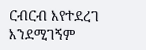ርብርብ እየተደረገ እንደሚገኝም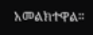አመልክተዋል፡፡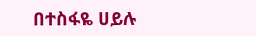በተስፋዬ ሀይሉ